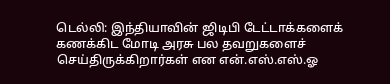டெல்லி: இந்தியாவின் ஜிடிபி டேட்டாக்களைக் கணக்கிட மோடி அரசு பல தவறுகளைச் செய்திருக்கிறார்கள் என என்.எஸ்.எஸ்.ஓ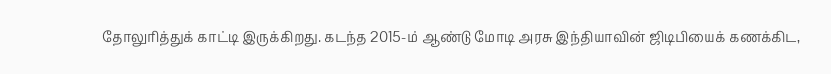தோலுரித்துக் காட்டி இருக்கிறது. கடந்த 2015-ம் ஆண்டு மோடி அரசு இந்தியாவின் ஜிடிபியைக் கணக்கிட,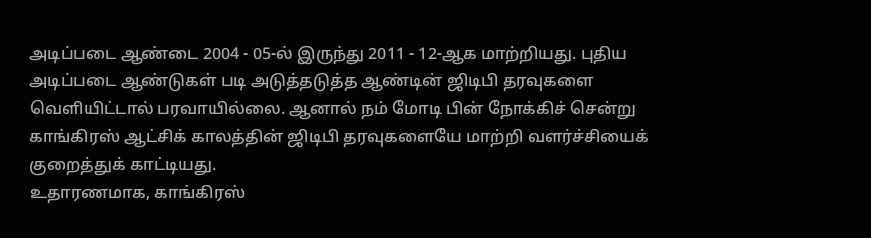அடிப்படை ஆண்டை 2004 - 05-ல் இருந்து 2011 - 12-ஆக மாற்றியது. புதிய அடிப்படை ஆண்டுகள் படி அடுத்தடுத்த ஆண்டின் ஜிடிபி தரவுகளை வெளியிட்டால் பரவாயில்லை. ஆனால் நம் மோடி பின் நோக்கிச் சென்று காங்கிரஸ் ஆட்சிக் காலத்தின் ஜிடிபி தரவுகளையே மாற்றி வளர்ச்சியைக் குறைத்துக் காட்டியது.
உதாரணமாக, காங்கிரஸ்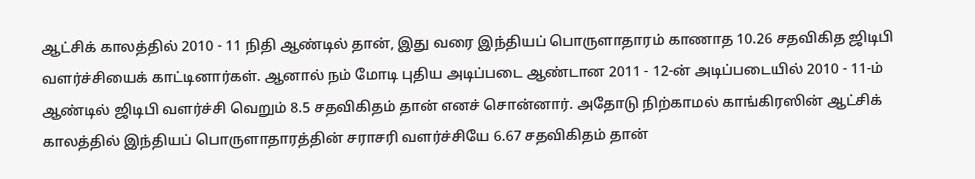ஆட்சிக் காலத்தில் 2010 - 11 நிதி ஆண்டில் தான், இது வரை இந்தியப் பொருளாதாரம் காணாத 10.26 சதவிகித ஜிடிபி வளர்ச்சியைக் காட்டினார்கள். ஆனால் நம் மோடி புதிய அடிப்படை ஆண்டான 2011 - 12-ன் அடிப்படையில் 2010 - 11-ம் ஆண்டில் ஜிடிபி வளர்ச்சி வெறும் 8.5 சதவிகிதம் தான் எனச் சொன்னார். அதோடு நிற்காமல் காங்கிரஸின் ஆட்சிக் காலத்தில் இந்தியப் பொருளாதாரத்தின் சராசரி வளர்ச்சியே 6.67 சதவிகிதம் தான்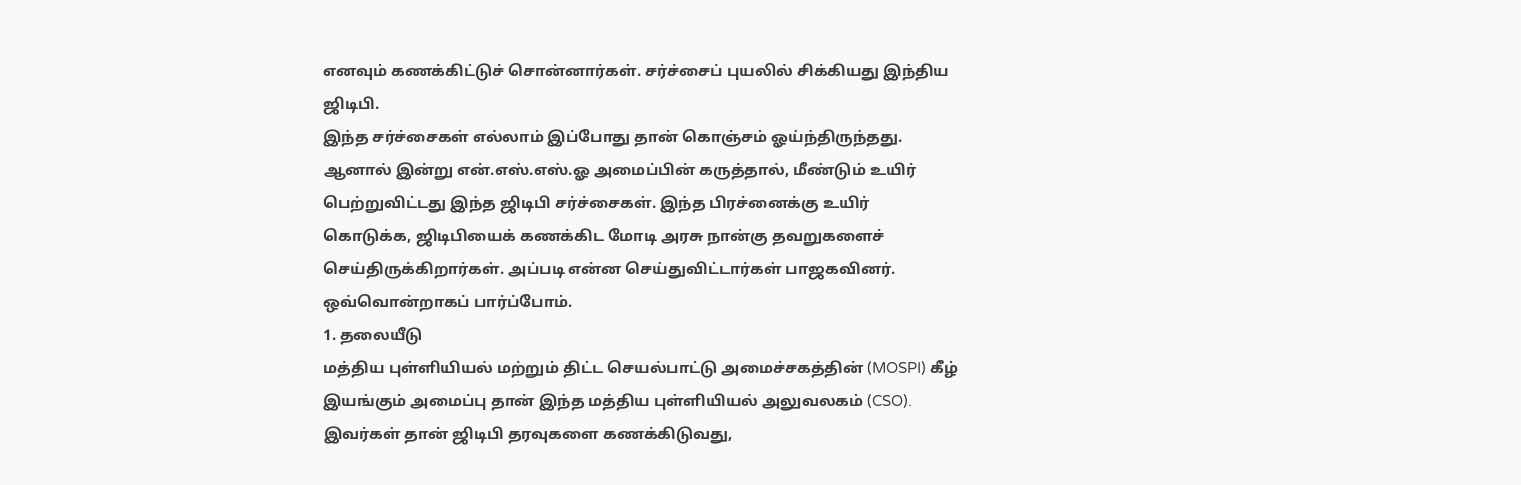எனவும் கணக்கிட்டுச் சொன்னார்கள். சர்ச்சைப் புயலில் சிக்கியது இந்திய ஜிடிபி.
இந்த சர்ச்சைகள் எல்லாம் இப்போது தான் கொஞ்சம் ஓய்ந்திருந்தது. ஆனால் இன்று என்.எஸ்.எஸ்.ஓ அமைப்பின் கருத்தால், மீண்டும் உயிர் பெற்றுவிட்டது இந்த ஜிடிபி சர்ச்சைகள். இந்த பிரச்னைக்கு உயிர் கொடுக்க, ஜிடிபியைக் கணக்கிட மோடி அரசு நான்கு தவறுகளைச் செய்திருக்கிறார்கள். அப்படி என்ன செய்துவிட்டார்கள் பாஜகவினர். ஒவ்வொன்றாகப் பார்ப்போம்.
1. தலையீடு
மத்திய புள்ளியியல் மற்றும் திட்ட செயல்பாட்டு அமைச்சகத்தின் (MOSPI) கீழ் இயங்கும் அமைப்பு தான் இந்த மத்திய புள்ளியியல் அலுவலகம் (CSO). இவர்கள் தான் ஜிடிபி தரவுகளை கணக்கிடுவது,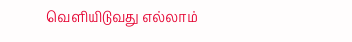வெளியிடுவது எல்லாம்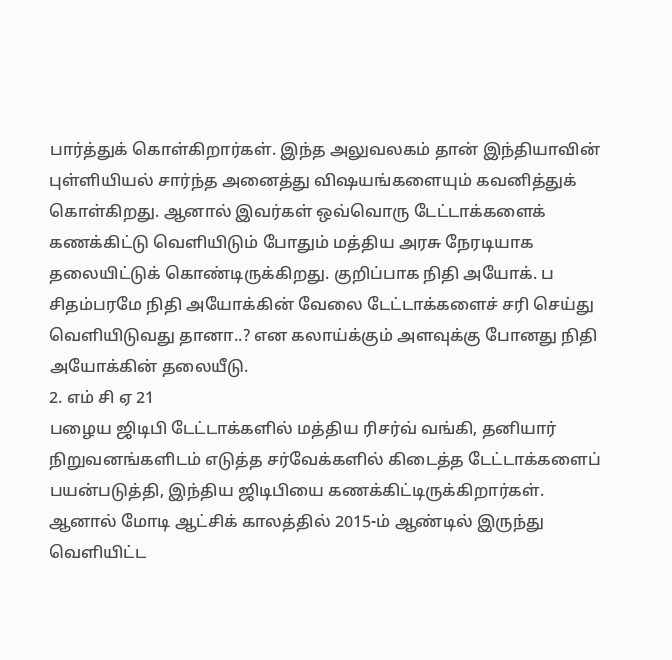பார்த்துக் கொள்கிறார்கள். இந்த அலுவலகம் தான் இந்தியாவின் புள்ளியியல் சார்ந்த அனைத்து விஷயங்களையும் கவனித்துக் கொள்கிறது. ஆனால் இவர்கள் ஒவ்வொரு டேட்டாக்களைக் கணக்கிட்டு வெளியிடும் போதும் மத்திய அரசு நேரடியாக தலையிட்டுக் கொண்டிருக்கிறது. குறிப்பாக நிதி அயோக். ப சிதம்பரமே நிதி அயோக்கின் வேலை டேட்டாக்களைச் சரி செய்து வெளியிடுவது தானா..? என கலாய்க்கும் அளவுக்கு போனது நிதி அயோக்கின் தலையீடு.
2. எம் சி ஏ 21
பழைய ஜிடிபி டேட்டாக்களில் மத்திய ரிசர்வ் வங்கி, தனியார் நிறுவனங்களிடம் எடுத்த சர்வேக்களில் கிடைத்த டேட்டாக்களைப் பயன்படுத்தி, இந்திய ஜிடிபியை கணக்கிட்டிருக்கிறார்கள்.
ஆனால் மோடி ஆட்சிக் காலத்தில் 2015-ம் ஆண்டில் இருந்து வெளியிட்ட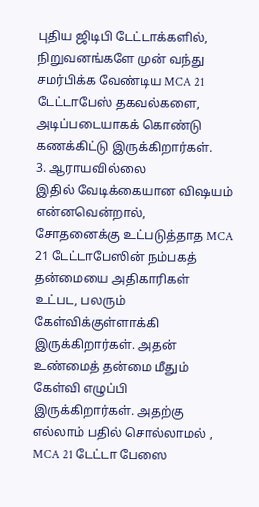புதிய ஜிடிபி டேட்டாக்களில், நிறுவனங்களே முன் வந்து சமர்பிக்க வேண்டிய MCA 21 டேட்டாபேஸ் தகவல்களை, அடிப்படையாகக் கொண்டு கணக்கிட்டு இருக்கிறார்கள்.
3. ஆராயவில்லை
இதில் வேடிக்கையான விஷயம் என்னவென்றால், சோதனைக்கு உட்படுத்தாத MCA 21 டேட்டாபேஸின் நம்பகத் தன்மையை அதிகாரிகள் உட்பட, பலரும் கேள்விக்குள்ளாக்கி இருக்கிறார்கள். அதன் உண்மைத் தன்மை மீதும் கேள்வி எழுப்பி இருக்கிறார்கள். அதற்கு எல்லாம் பதில் சொல்லாமல் , MCA 21 டேட்டா பேஸை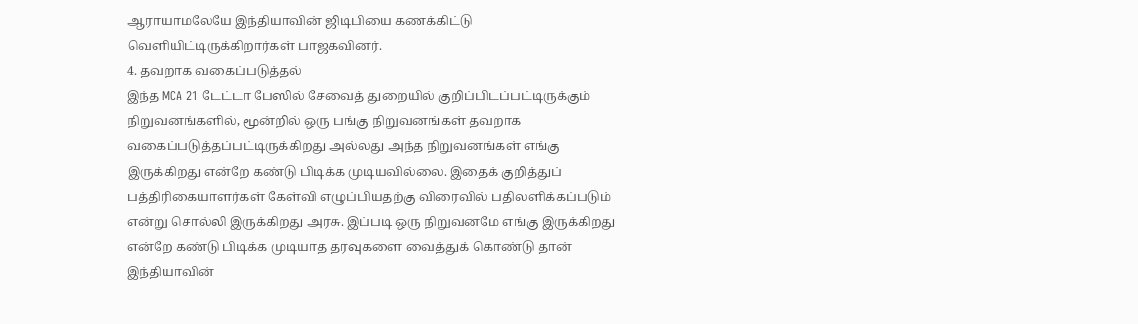ஆராயாமலேயே இந்தியாவின் ஜிடிபியை கணக்கிட்டு வெளியிட்டிருக்கிறார்கள் பாஜகவினர்.
4. தவறாக வகைப்படுத்தல்
இந்த MCA 21 டேட்டா பேஸில் சேவைத் துறையில் குறிப்பிடப்பட்டிருக்கும் நிறுவனங்களில், மூன்றில் ஒரு பங்கு நிறுவனங்கள் தவறாக வகைப்படுத்தப்பட்டிருக்கிறது அல்லது அந்த நிறுவனங்கள் எங்கு இருக்கிறது என்றே கண்டு பிடிக்க முடியவில்லை. இதைக் குறித்துப் பத்திரிகையாளர்கள் கேள்வி எழுப்பியதற்கு விரைவில் பதிலளிக்கப்படும் என்று சொல்லி இருக்கிறது அரசு. இப்படி ஒரு நிறுவனமே எங்கு இருக்கிறது என்றே கண்டு பிடிக்க முடியாத தரவுகளை வைத்துக் கொண்டு தான் இந்தியாவின்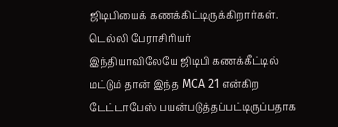ஜிடிபியைக் கணக்கிட்டிருக்கிறார்கள்.
டெல்லி பேராசிரியர்
இந்தியாவிலேயே ஜிடிபி கணக்கீட்டில் மட்டும் தான் இந்த MCA 21 என்கிற டேட்டாபேஸ் பயன்படுத்தப்பட்டிருப்பதாக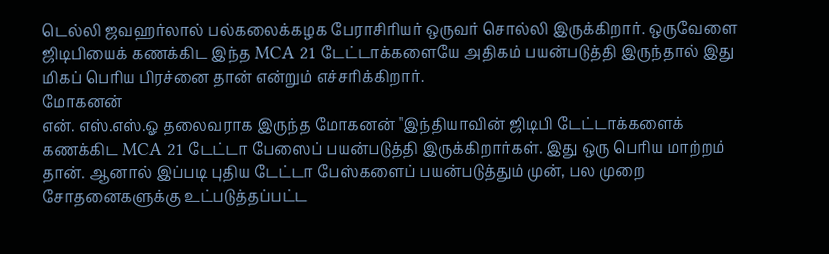டெல்லி ஜவஹர்லால் பல்கலைக்கழக பேராசிரியர் ஒருவர் சொல்லி இருக்கிறார். ஒருவேளை ஜிடிபியைக் கணக்கிட இந்த MCA 21 டேட்டாக்களையே அதிகம் பயன்படுத்தி இருந்தால் இது மிகப் பெரிய பிரச்னை தான் என்றும் எச்சரிக்கிறார்.
மோகனன்
என். எஸ்.எஸ்.ஓ தலைவராக இருந்த மோகனன் "இந்தியாவின் ஜிடிபி டேட்டாக்களைக் கணக்கிட MCA 21 டேட்டா பேஸைப் பயன்படுத்தி இருக்கிறார்கள். இது ஒரு பெரிய மாற்றம் தான். ஆனால் இப்படி புதிய டேட்டா பேஸ்களைப் பயன்படுத்தும் முன், பல முறை சோதனைகளுக்கு உட்படுத்தப்பட்ட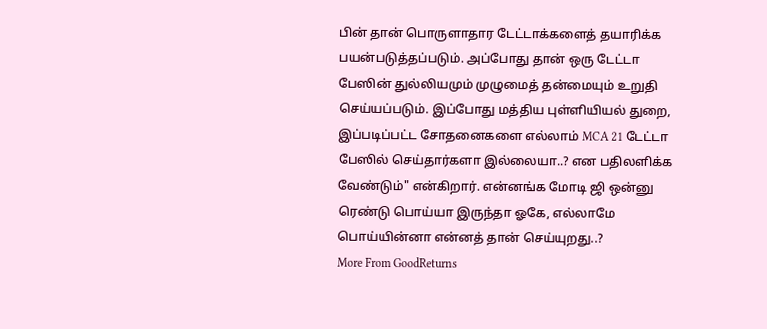பின் தான் பொருளாதார டேட்டாக்களைத் தயாரிக்க பயன்படுத்தப்படும். அப்போது தான் ஒரு டேட்டா பேஸின் துல்லியமும் முழுமைத் தன்மையும் உறுதி செய்யப்படும். இப்போது மத்திய புள்ளியியல் துறை, இப்படிப்பட்ட சோதனைகளை எல்லாம் MCA 21 டேட்டா பேஸில் செய்தார்களா இல்லையா..? என பதிலளிக்க வேண்டும்" என்கிறார். என்னங்க மோடி ஜி ஒன்னு ரெண்டு பொய்யா இருந்தா ஓகே, எல்லாமே பொய்யின்னா என்னத் தான் செய்யுறது..?
More From GoodReturns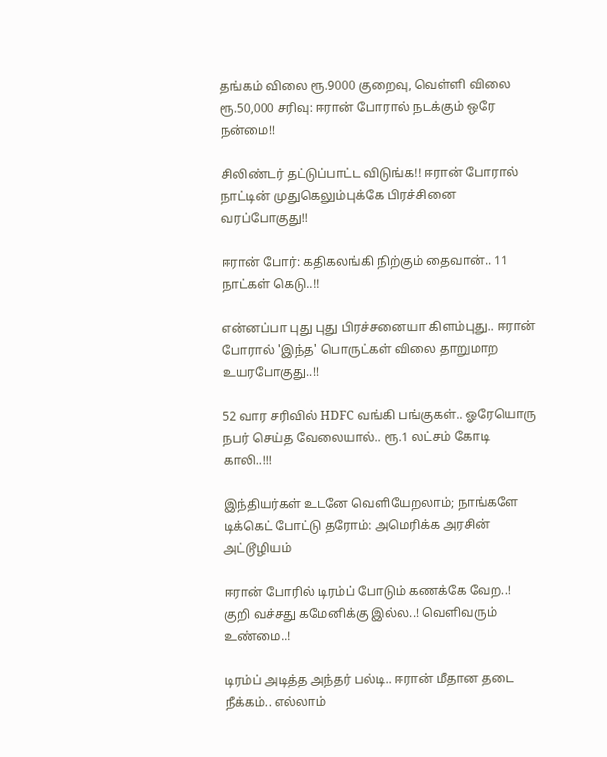தங்கம் விலை ரூ.9000 குறைவு, வெள்ளி விலை ரூ.50,000 சரிவு: ஈரான் போரால் நடக்கும் ஒரே நன்மை!!

சிலிண்டர் தட்டுப்பாட்ட விடுங்க!! ஈரான் போரால் நாட்டின் முதுகெலும்புக்கே பிரச்சினை வரப்போகுது!!

ஈரான் போர்: கதிகலங்கி நிற்கும் தைவான்.. 11 நாட்கள் கெடு..!!

என்னப்பா புது புது பிரச்சனையா கிளம்புது.. ஈரான் போரால் 'இந்த' பொருட்கள் விலை தாறுமாற உயரபோகுது..!!

52 வார சரிவில் HDFC வங்கி பங்குகள்.. ஓரேயொரு நபர் செய்த வேலையால்.. ரூ.1 லட்சம் கோடி காலி..!!!

இந்தியர்கள் உடனே வெளியேறலாம்; நாங்களே டிக்கெட் போட்டு தரோம்: அமெரிக்க அரசின் அட்டூழியம்

ஈரான் போரில் டிரம்ப் போடும் கணக்கே வேற..! குறி வச்சது கமேனிக்கு இல்ல..! வெளிவரும் உண்மை..!

டிரம்ப் அடித்த அந்தர் பல்டி.. ஈரான் மீதான தடை நீக்கம்.. எல்லாம்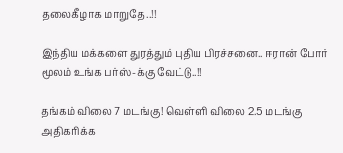தலைகீழாக மாறுதே..!!

இந்திய மக்களை துரத்தும் புதிய பிரச்சனை.. ஈரான் போர் மூலம் உங்க பர்ஸ்-க்கு வேட்டு..!!

தங்கம் விலை 7 மடங்கு! வெள்ளி விலை 2.5 மடங்கு அதிகரிக்க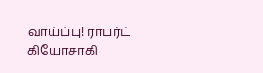வாய்ப்பு! ராபர்ட் கியோசாகி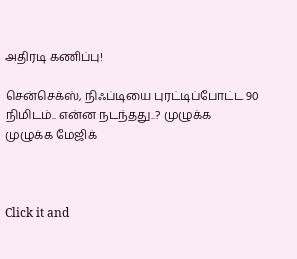அதிரடி கணிப்பு!

சென்செக்ஸ், நிஃப்டியை புரட்டிப்போட்ட 90 நிமிடம்.. என்ன நடந்தது..? முழுக்க முழுக்க மேஜிக்



Click it and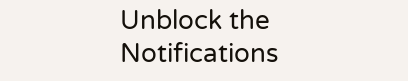Unblock the Notifications